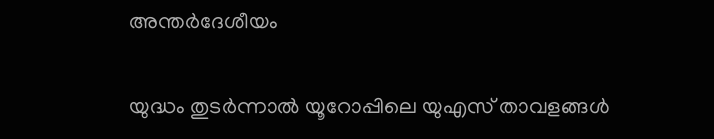അന്തർദേശീയം

യുദ്ധം തുടര്‍ന്നാല്‍ യൂറോപ്പിലെ യുഎസ് താവളങ്ങള്‍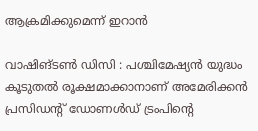ആക്രമിക്കുമെന്ന് ഇറാന്‍

വാഷിങ്ടൺ ഡിസി : പശ്ചിമേഷ്യന്‍ യുദ്ധം കൂടുതല്‍ രൂക്ഷമാക്കാനാണ് അമേരിക്കന്‍ പ്രസിഡന്റ് ഡോണള്‍ഡ് ട്രംപിൻ്റെ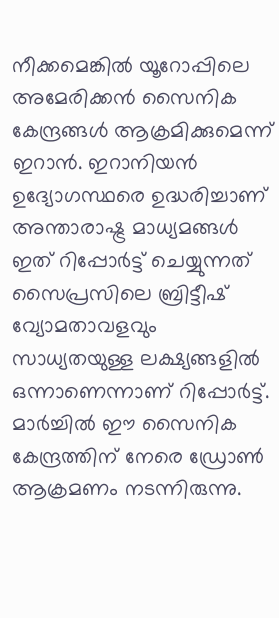നീക്കമെങ്കിൽ യൂറോപ്പിലെ അമേരിക്കന്‍ സൈനിക കേന്ദ്രങ്ങള്‍ ആക്രമിക്കുമെന്ന് ഇറാന്‍. ഇറാനിയൻ ഉദ്യോഗസ്ഥരെ ഉദ്ധരിച്ചാണ് അന്താരാഷ്ട്ര മാധ്യമങ്ങൾ ഇത് റിപ്പോർട്ട് ചെയ്യുന്നത് സൈപ്രസിലെ ബ്രിട്ടീഷ് വ്യോമതാവളവും സാധ്യതയുള്ള ലക്ഷ്യങ്ങളില്‍ ഒന്നാണെന്നാണ് റിപ്പോർട്ട്. മാര്‍ച്ചില്‍ ഈ സൈനിക കേന്ദ്രത്തിന് നേരെ ഡ്രോണ്‍ ആക്രമണം നടന്നിരുന്നു.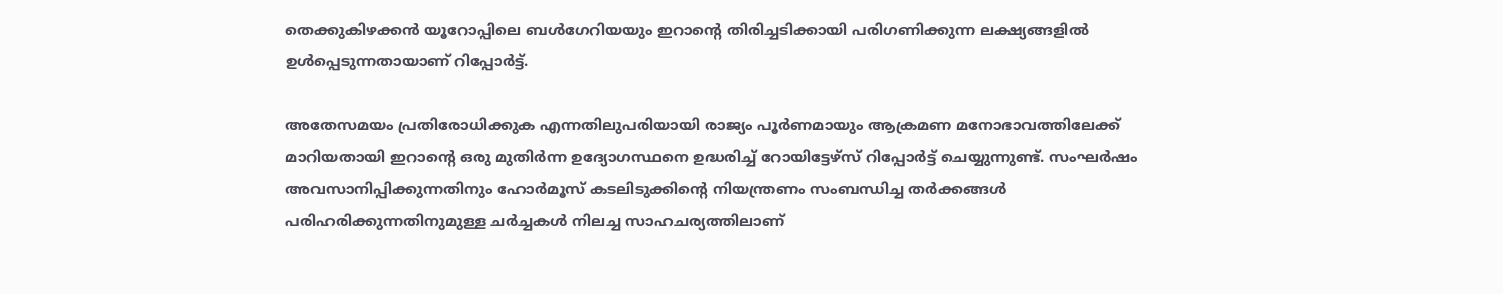തെക്കുകിഴക്കന്‍ യൂറോപ്പിലെ ബള്‍ഗേറിയയും ഇറാൻ്റെ തിരിച്ചടിക്കായി പരിഗണിക്കുന്ന ലക്ഷ്യങ്ങളില്‍ ഉള്‍പ്പെടുന്നതായാണ് റിപ്പോർട്ട്.

അതേസമയം പ്രതിരോധിക്കുക എന്നതിലുപരിയായി രാജ്യം പൂര്‍ണമായും ആക്രമണ മനോഭാവത്തിലേക്ക് മാറിയതായി ഇറാന്റെ ഒരു മുതിര്‍ന്ന ഉദ്യോഗസ്ഥനെ ഉദ്ധരിച്ച് റോയിട്ടേഴ്‌സ് റിപ്പോർട്ട് ചെയ്യുന്നുണ്ട്. സംഘര്‍ഷം അവസാനിപ്പിക്കുന്നതിനും ഹോര്‍മൂസ് കടലിടുക്കിന്റെ നിയന്ത്രണം സംബന്ധിച്ച തര്‍ക്കങ്ങള്‍ പരിഹരിക്കുന്നതിനുമുള്ള ചര്‍ച്ചകള്‍ നിലച്ച സാഹചര്യത്തിലാണ്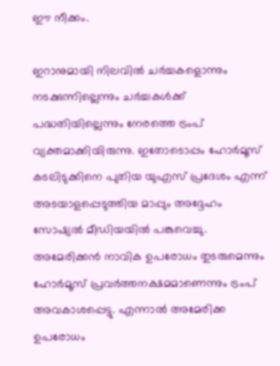ഈ നീക്കം.

ഇറാനുമായി നിലവില്‍ ചര്‍ച്ചകളൊന്നും നടക്കുന്നില്ലെന്നും ചര്‍ച്ചകള്‍ക്ക് പദ്ധതിയില്ലെന്നും നേരത്തെ ട്രംപ് വ്യക്തമാക്കിയിരുന്നു. ഇതോടൊപ്പം ഹോര്‍മൂസ് കടലിടുക്കിനെ പുതിയ യുഎസ് പ്രദേശം എന്ന് അടയാളപ്പെടുത്തിയ മാപ്പും അദ്ദേഹം സോഷ്യല്‍ മീഡിയയില്‍ പങ്കുവെച്ചു. അമേരിക്കന്‍ നാവിക ഉപരോധം തുടരുമെന്നും ഹോര്‍മൂസ് പ്രവര്‍ത്തനക്ഷമമാണെന്നും ട്രംപ് അവകാശപ്പെട്ടു. എന്നാല്‍ അമേരിക്ക ഉപരോധം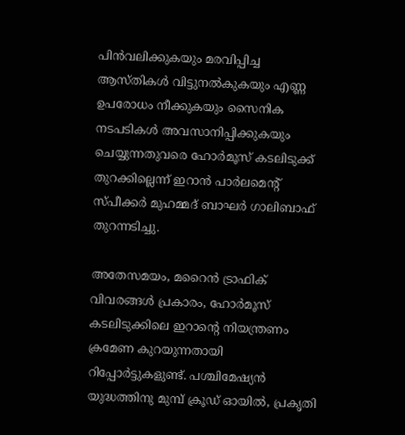പിന്‍വലിക്കുകയും മരവിപ്പിച്ച ആസ്തികള്‍ വിട്ടുനല്‍കുകയും എണ്ണ ഉപരോധം നീക്കുകയും സൈനിക നടപടികള്‍ അവസാനിപ്പിക്കുകയും ചെയ്യുന്നതുവരെ ഹോര്‍മൂസ് കടലിടുക്ക് തുറക്കില്ലെന്ന് ഇറാന്‍ പാര്‍ലമെന്റ് സ്പീക്കര്‍ മുഹമ്മദ് ബാഘര്‍ ഗാലിബാഫ് തുറന്നടിച്ചു.

അതേസമയം, മറൈന്‍ ട്രാഫിക് വിവരങ്ങള്‍ പ്രകാരം, ഹോര്‍മൂസ് കടലിടുക്കിലെ ഇറാന്റെ നിയന്ത്രണം ക്രമേണ കുറയുന്നതായി റിപ്പോര്‍ട്ടുകളുണ്ട്. പശ്ചിമേഷ്യന്‍ യുദ്ധത്തിനു മുമ്പ് ക്രൂഡ് ഓയില്‍, പ്രകൃതി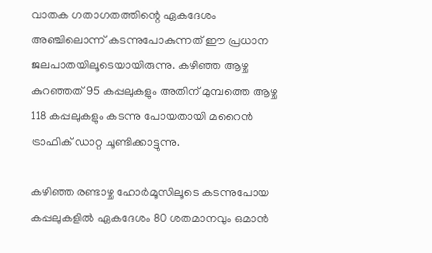വാതക ഗതാഗതത്തിന്റെ ഏകദേശം അഞ്ചിലൊന്ന് കടന്നുപോകുന്നത് ഈ പ്രധാന ജലപാതയിലൂടെയായിരുന്നു. കഴിഞ്ഞ ആഴ്ച കുറഞ്ഞത് 95 കപ്പലുകളും അതിന് മുമ്പത്തെ ആഴ്ച 118 കപ്പലുകളും കടന്നു പോയതായി മറൈന്‍ ട്രാഫിക് ഡാറ്റ ചൂണ്ടിക്കാട്ടുന്നു.

കഴിഞ്ഞ രണ്ടാഴ്ച ഹോര്‍മൂസിലൂടെ കടന്നുപോയ കപ്പലുകളില്‍ ഏകദേശം 80 ശതമാനവും ഒമാന്‍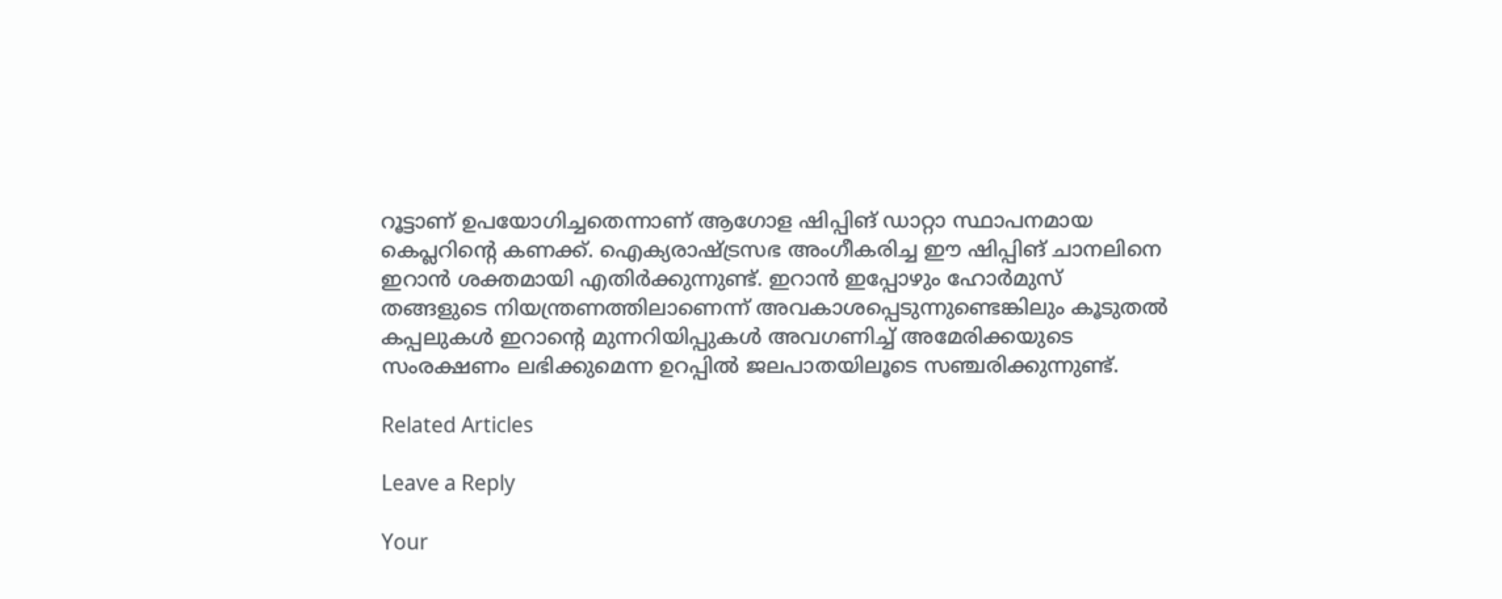റൂട്ടാണ് ഉപയോഗിച്ചതെന്നാണ് ആഗോള ഷിപ്പിങ് ഡാറ്റാ സ്ഥാപനമായ കെപ്ലറിന്റെ കണക്ക്. ഐക്യരാഷ്ട്രസഭ അംഗീകരിച്ച ഈ ഷിപ്പിങ് ചാനലിനെ ഇറാന്‍ ശക്തമായി എതിര്‍ക്കുന്നുണ്ട്. ഇറാന്‍ ഇപ്പോഴും ഹോര്‍മുസ് തങ്ങളുടെ നിയന്ത്രണത്തിലാണെന്ന് അവകാശപ്പെടുന്നുണ്ടെങ്കിലും കൂടുതല്‍ കപ്പലുകള്‍ ഇറാന്റെ മുന്നറിയിപ്പുകള്‍ അവഗണിച്ച് അമേരിക്കയുടെ സംരക്ഷണം ലഭിക്കുമെന്ന ഉറപ്പില്‍ ജലപാതയിലൂടെ സഞ്ചരിക്കുന്നുണ്ട്.

Related Articles

Leave a Reply

Your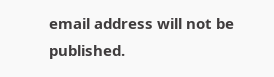email address will not be published.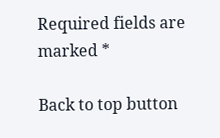Required fields are marked *

Back to top button